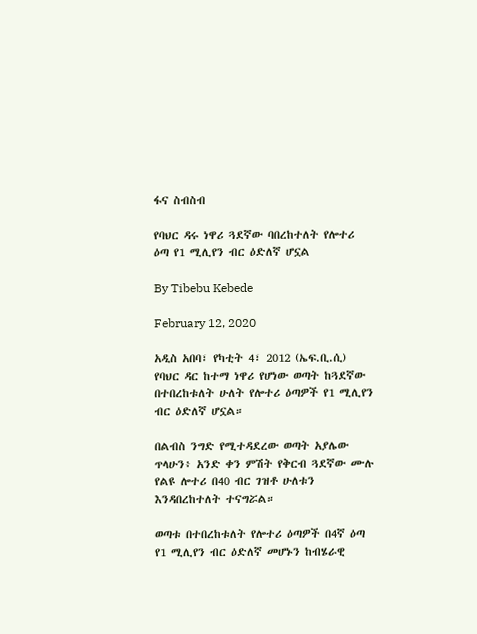ፋና ስብስብ

የባህር ዳሩ ነዋሪ ጓደኛው ባበረከተለት የሎተሪ ዕጣ የ1 ሚሊየን ብር ዕድለኛ ሆኗል

By Tibebu Kebede

February 12, 2020

አዲስ አበባ፣ የካቲት 4፣ 2012 (ኤፍ.ቢ.ሲ) የባህር ዳር ከተማ ነዋሪ የሆነው ወጣት ከጓደኛው በተበረከቱለት ሁለት የሎተሪ ዕጣዎች የ1 ሚሊየን ብር ዕድለኛ ሆኗል።

በልብስ ንግድ የሚተዳደረው ወጣት አያሌው ጥላሁን፥ አንድ ቀን ምሽት የቅርብ ጓደኛው ሙሉ የልዩ ሎተሪ በ40 ብር ገዝቶ ሁለቱን እንዳበረከተለት ተናግሯል።

ወጣቱ በተበረከቱለት የሎተሪ ዕጣዎች በ4ኛ ዕጣ የ1 ሚሊየን ብር ዕድለኛ መሆኑን ከብሄራዊ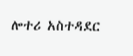ሎተሪ አስተዳደር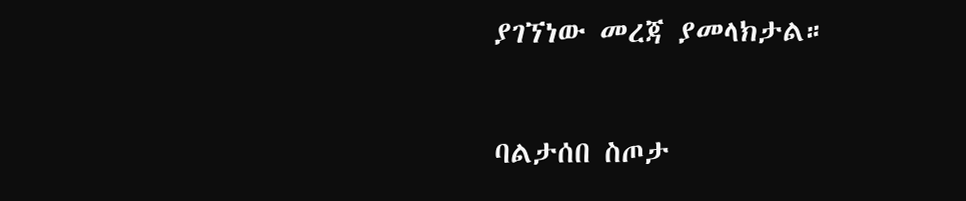ያገኘነው መረጃ ያመላክታል።

ባልታሰበ ስጦታ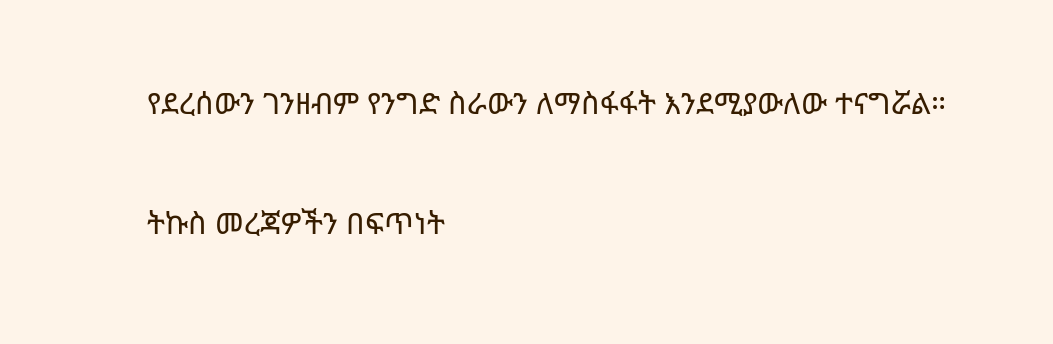የደረሰውን ገንዘብም የንግድ ስራውን ለማስፋፋት እንደሚያውለው ተናግሯል።

ትኩስ መረጃዎችን በፍጥነት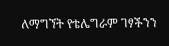ለማግኘት የቴሌግራም ገፃችንን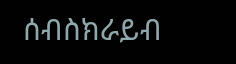ሰብስክራይብ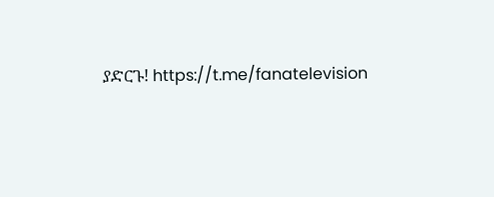ያድርጉ! https://t.me/fanatelevision